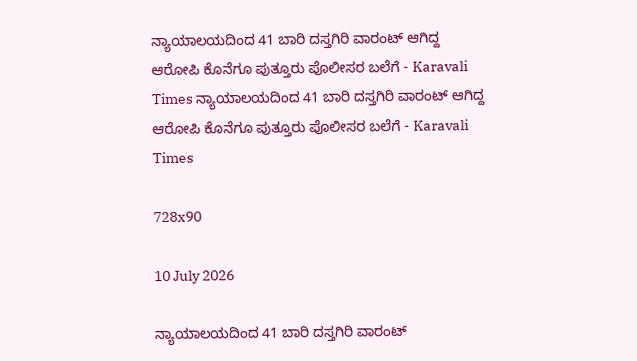ನ್ಯಾಯಾಲಯದಿಂದ 41 ಬಾರಿ ದಸ್ತಗಿರಿ ವಾರಂಟ್ ಆಗಿದ್ದ ಆರೋಪಿ ಕೊನೆಗೂ ಪುತ್ತೂರು ಪೊಲೀಸರ ಬಲೆಗೆ - Karavali Times ನ್ಯಾಯಾಲಯದಿಂದ 41 ಬಾರಿ ದಸ್ತಗಿರಿ ವಾರಂಟ್ ಆಗಿದ್ದ ಆರೋಪಿ ಕೊನೆಗೂ ಪುತ್ತೂರು ಪೊಲೀಸರ ಬಲೆಗೆ - Karavali Times

728x90

10 July 2026

ನ್ಯಾಯಾಲಯದಿಂದ 41 ಬಾರಿ ದಸ್ತಗಿರಿ ವಾರಂಟ್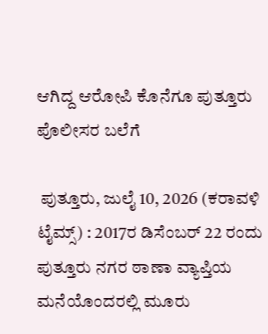ಆಗಿದ್ದ ಆರೋಪಿ ಕೊನೆಗೂ ಪುತ್ತೂರು ಪೊಲೀಸರ ಬಲೆಗೆ

 ಪುತ್ತೂರು, ಜುಲೈ 10, 2026 (ಕರಾವಳಿ ಟೈಮ್ಸ್) : 2017ರ ಡಿಸೆಂಬರ್ 22 ರಂದು ಪುತ್ತೂರು ನಗರ ಠಾಣಾ ವ್ಯಾಪ್ತಿಯ ಮನೆಯೊಂದರಲ್ಲಿ ಮೂರು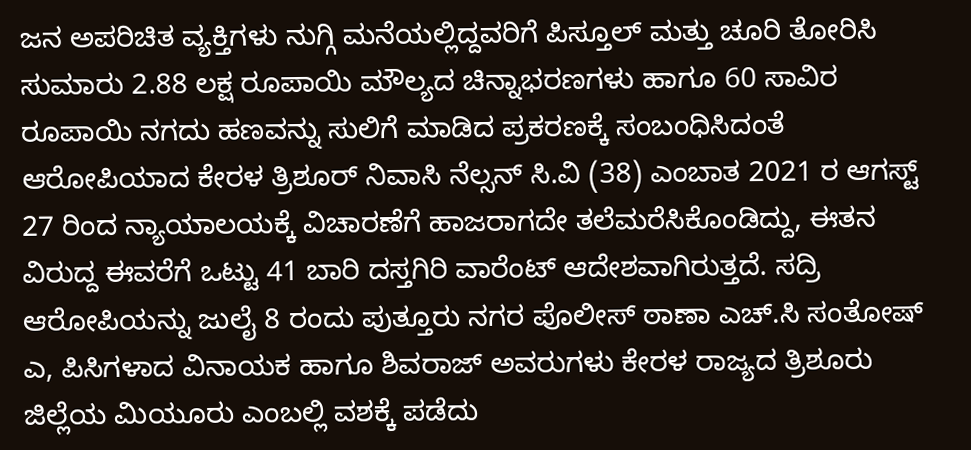ಜನ ಅಪರಿಚಿತ ವ್ಯಕ್ತಿಗಳು ನುಗ್ಗಿ ಮನೆಯಲ್ಲಿದ್ದವರಿಗೆ ಪಿಸ್ತೂಲ್ ಮತ್ತು ಚೂರಿ ತೋರಿಸಿ ಸುಮಾರು 2.88 ಲಕ್ಷ ರೂಪಾಯಿ ಮೌಲ್ಯದ ಚಿನ್ನಾಭರಣಗಳು ಹಾಗೂ 60 ಸಾವಿರ ರೂಪಾಯಿ ನಗದು ಹಣವನ್ನು ಸುಲಿಗೆ ಮಾಡಿದ ಪ್ರಕರಣಕ್ಕೆ ಸಂಬಂಧಿಸಿದಂತೆ ಆರೋಪಿಯಾದ ಕೇರಳ ತ್ರಿಶೂರ್ ನಿವಾಸಿ ನೆಲ್ಸನ್ ಸಿ.ವಿ (38) ಎಂಬಾತ 2021 ರ ಆಗಸ್ಟ್ 27 ರಿಂದ ನ್ಯಾಯಾಲಯಕ್ಕೆ ವಿಚಾರಣೆಗೆ ಹಾಜರಾಗದೇ ತಲೆಮರೆಸಿಕೊಂಡಿದ್ದು, ಈತನ ವಿರುದ್ದ ಈವರೆಗೆ ಒಟ್ಟು 41 ಬಾರಿ ದಸ್ತಗಿರಿ ವಾರೆಂಟ್ ಆದೇಶವಾಗಿರುತ್ತದೆ. ಸದ್ರಿ ಆರೋಪಿಯನ್ನು ಜುಲೈ 8 ರಂದು ಪುತ್ತೂರು ನಗರ ಪೊಲೀಸ್ ಠಾಣಾ ಎಚ್.ಸಿ ಸಂತೋಷ್ ಎ, ಪಿಸಿಗಳಾದ ವಿನಾಯಕ ಹಾಗೂ ಶಿವರಾಜ್ ಅವರುಗಳು ಕೇರಳ ರಾಜ್ಯದ ತ್ರಿಶೂರು ಜಿಲ್ಲೆಯ ಮಿಯೂರು ಎಂಬಲ್ಲಿ ವಶಕ್ಕೆ ಪಡೆದು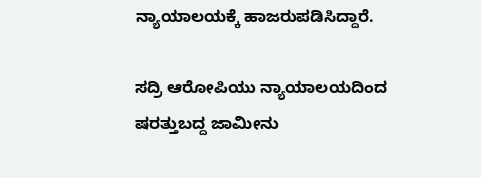ನ್ಯಾಯಾಲಯಕ್ಕೆ ಹಾಜರುಪಡಿಸಿದ್ದಾರೆ.

ಸದ್ರಿ ಆರೋಪಿಯು ನ್ಯಾಯಾಲಯದಿಂದ ಷರತ್ತುಬದ್ದ ಜಾಮೀನು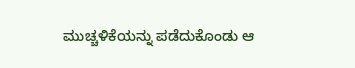ಮುಚ್ಚಳಿಕೆಯನ್ನು ಪಡೆದುಕೊಂಡು ಆ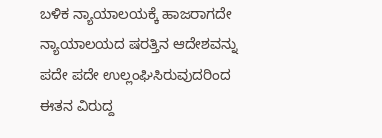ಬಳಿಕ ನ್ಯಾಯಾಲಯಕ್ಕೆ ಹಾಜರಾಗದೇ ನ್ಯಾಯಾಲಯದ ಷರತ್ತಿನ ಆದೇಶವನ್ನು ಪದೇ ಪದೇ ಉಲ್ಲಂಘಿಸಿರುವುದರಿಂದ ಈತನ ವಿರುದ್ದ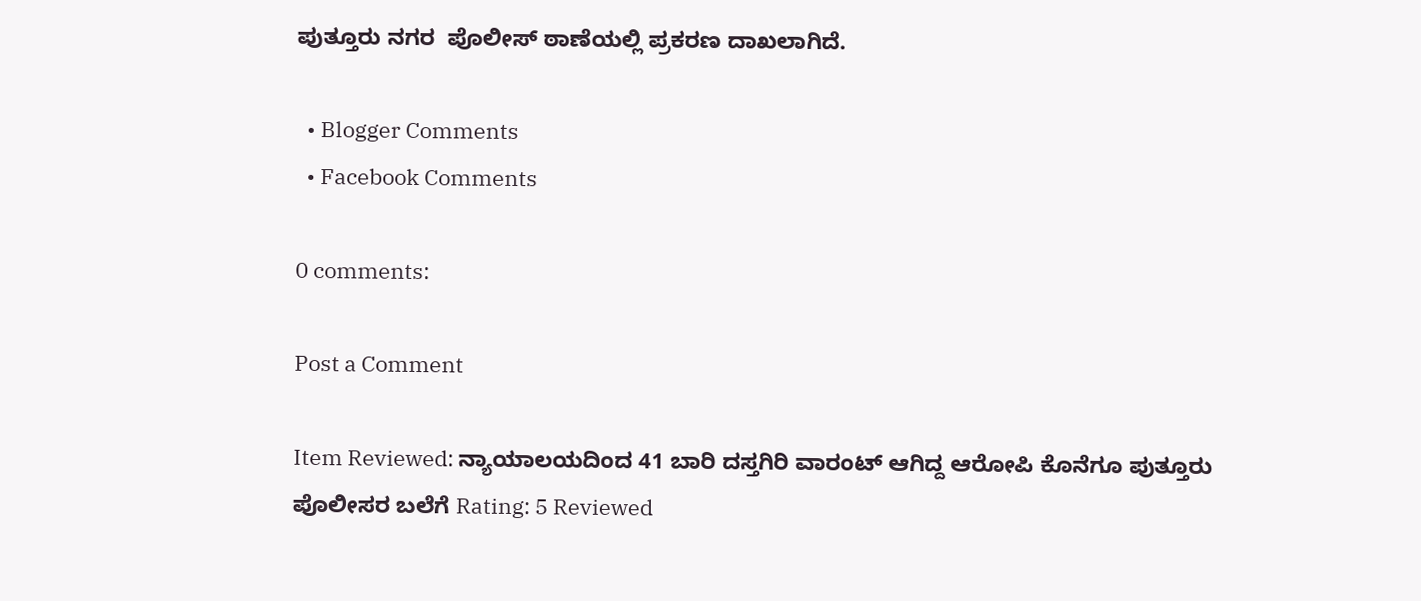ಪುತ್ತೂರು ನಗರ  ಪೊಲೀಸ್ ಠಾಣೆಯಲ್ಲಿ ಪ್ರಕರಣ ದಾಖಲಾಗಿದೆ.

  • Blogger Comments
  • Facebook Comments

0 comments:

Post a Comment

Item Reviewed: ನ್ಯಾಯಾಲಯದಿಂದ 41 ಬಾರಿ ದಸ್ತಗಿರಿ ವಾರಂಟ್ ಆಗಿದ್ದ ಆರೋಪಿ ಕೊನೆಗೂ ಪುತ್ತೂರು ಪೊಲೀಸರ ಬಲೆಗೆ Rating: 5 Reviewed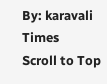By: karavali Times
Scroll to Top